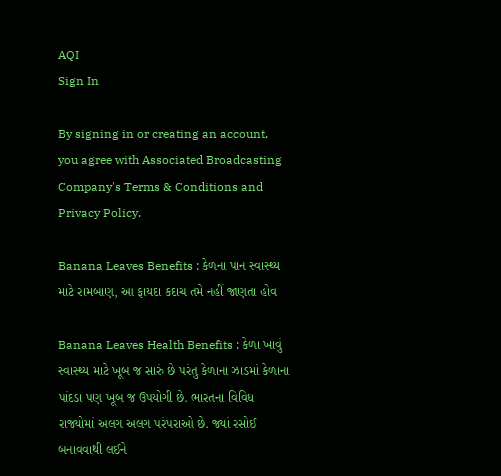AQI
Sign In

By signing in or creating an account, you agree with Associated Broadcasting Company's Terms & Conditions and Privacy Policy.

Banana Leaves Benefits : કેળના પાન સ્વાસ્થ્ય માટે રામબાણ, આ ફાયદા કદાચ તમે નહીં જાણતા હોવ

Banana Leaves Health Benefits : કેળા ખાવું સ્વાસ્થ્ય માટે ખૂબ જ સારું છે પરંતુ કેળાના ઝાડમાં કેળાના પાંદડા પણ ખૂબ જ ઉપયોગી છે. ભારતના વિવિધ રાજ્યોમાં અલગ અલગ પરંપરાઓ છે. જ્યાં રસોઈ બનાવવાથી લઈને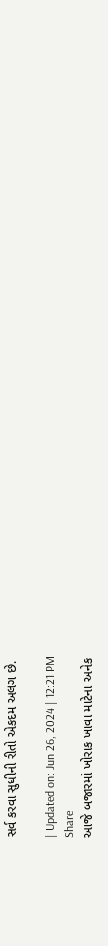સર્વ કરવા સુધીની રીતો એકદમ અલગ છે.

| Updated on: Jun 26, 2024 | 12:21 PM
Share
આજે બજારમાં ખોરાક ખાવા માટેના અનેક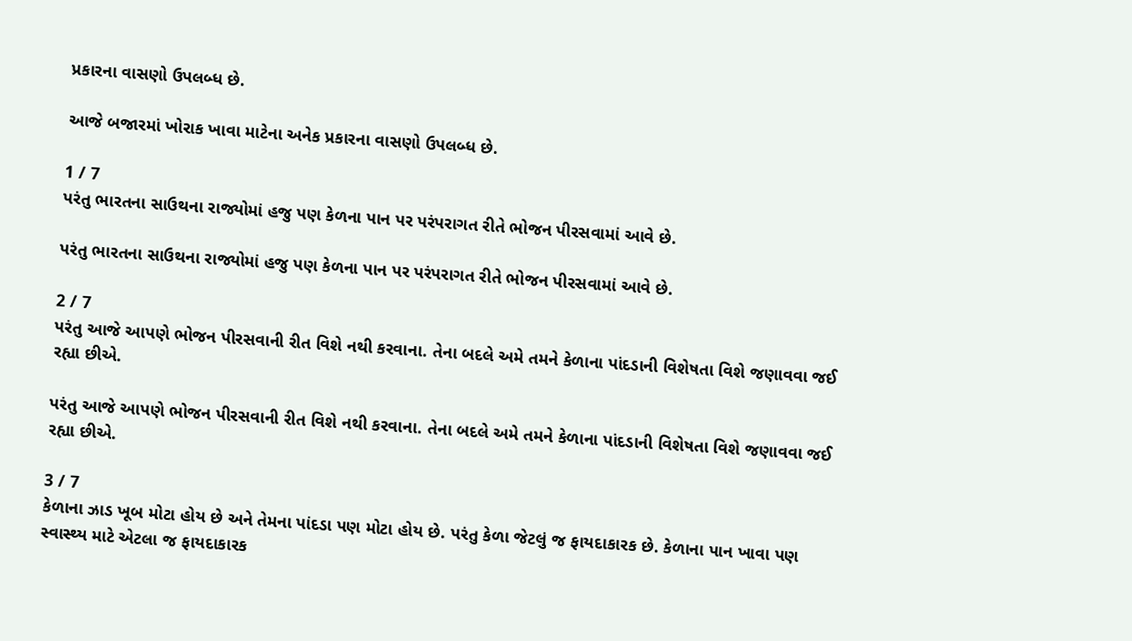પ્રકારના વાસણો ઉપલબ્ધ છે.

આજે બજારમાં ખોરાક ખાવા માટેના અનેક પ્રકારના વાસણો ઉપલબ્ધ છે.

1 / 7
પરંતુ ભારતના સાઉથના રાજ્યોમાં હજુ પણ કેળના પાન પર પરંપરાગત રીતે ભોજન પીરસવામાં આવે છે.

પરંતુ ભારતના સાઉથના રાજ્યોમાં હજુ પણ કેળના પાન પર પરંપરાગત રીતે ભોજન પીરસવામાં આવે છે.

2 / 7
પરંતુ આજે આપણે ભોજન પીરસવાની રીત વિશે નથી કરવાના. તેના બદલે અમે તમને કેળાના પાંદડાની વિશેષતા વિશે જણાવવા જઈ રહ્યા છીએ.

પરંતુ આજે આપણે ભોજન પીરસવાની રીત વિશે નથી કરવાના. તેના બદલે અમે તમને કેળાના પાંદડાની વિશેષતા વિશે જણાવવા જઈ રહ્યા છીએ.

3 / 7
કેળાના ઝાડ ખૂબ મોટા હોય છે અને તેમના પાંદડા પણ મોટા હોય છે. પરંતુ કેળા જેટલું જ ફાયદાકારક છે. કેળાના પાન ખાવા પણ સ્વાસ્થ્ય માટે એટલા જ ફાયદાકારક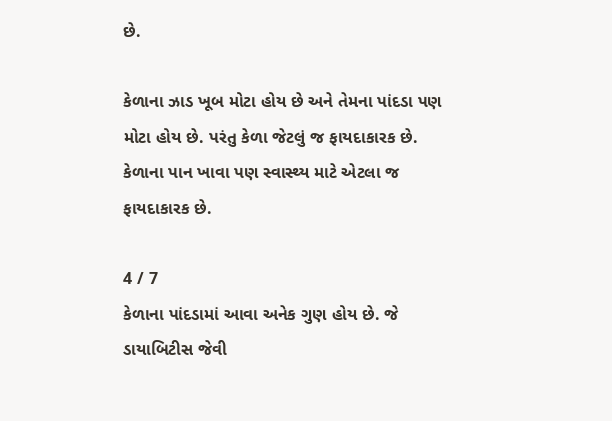છે.

કેળાના ઝાડ ખૂબ મોટા હોય છે અને તેમના પાંદડા પણ મોટા હોય છે. પરંતુ કેળા જેટલું જ ફાયદાકારક છે. કેળાના પાન ખાવા પણ સ્વાસ્થ્ય માટે એટલા જ ફાયદાકારક છે.

4 / 7
કેળાના પાંદડામાં આવા અનેક ગુણ હોય છે. જે ડાયાબિટીસ જેવી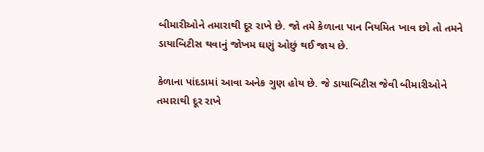બીમારીઓને તમારાથી દૂર રાખે છે. જો તમે કેળાના પાન નિયમિત ખાવ છો તો તમને ડાયાબિટીસ થવાનું જોખમ ઘણું ઓછું થઈ જાય છે.

કેળાના પાંદડામાં આવા અનેક ગુણ હોય છે. જે ડાયાબિટીસ જેવી બીમારીઓને તમારાથી દૂર રાખે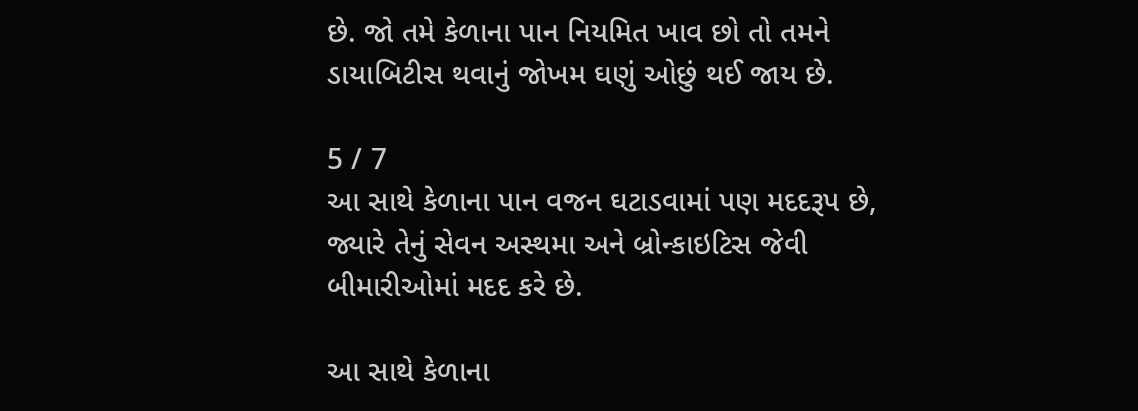છે. જો તમે કેળાના પાન નિયમિત ખાવ છો તો તમને ડાયાબિટીસ થવાનું જોખમ ઘણું ઓછું થઈ જાય છે.

5 / 7
આ સાથે કેળાના પાન વજન ઘટાડવામાં પણ મદદરૂપ છે, જ્યારે તેનું સેવન અસ્થમા અને બ્રોન્કાઇટિસ જેવી બીમારીઓમાં મદદ કરે છે.

આ સાથે કેળાના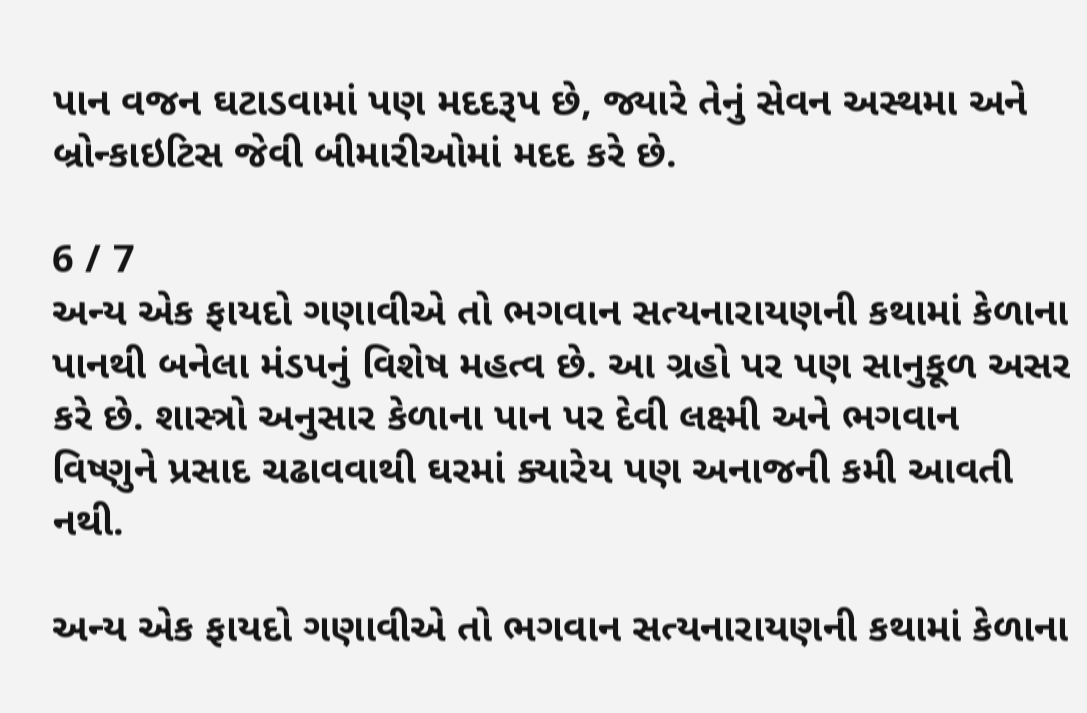પાન વજન ઘટાડવામાં પણ મદદરૂપ છે, જ્યારે તેનું સેવન અસ્થમા અને બ્રોન્કાઇટિસ જેવી બીમારીઓમાં મદદ કરે છે.

6 / 7
અન્ય એક ફાયદો ગણાવીએ તો ભગવાન સત્યનારાયણની કથામાં કેળાના પાનથી બનેલા મંડપનું વિશેષ મહત્વ છે. આ ગ્રહો પર પણ સાનુકૂળ અસર કરે છે. શાસ્ત્રો અનુસાર કેળાના પાન પર દેવી લક્ષ્મી અને ભગવાન વિષ્ણુને પ્રસાદ ચઢાવવાથી ઘરમાં ક્યારેય પણ અનાજની કમી આવતી નથી.

અન્ય એક ફાયદો ગણાવીએ તો ભગવાન સત્યનારાયણની કથામાં કેળાના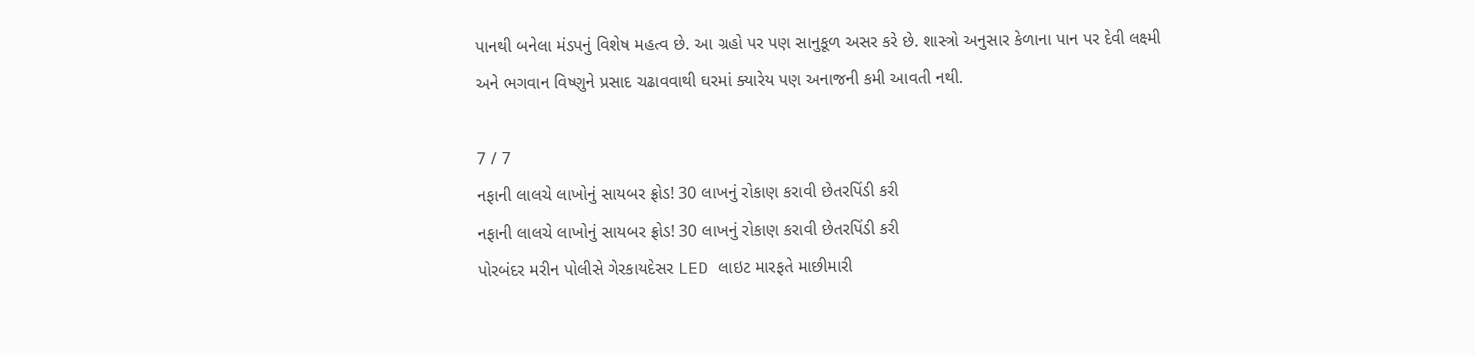પાનથી બનેલા મંડપનું વિશેષ મહત્વ છે. આ ગ્રહો પર પણ સાનુકૂળ અસર કરે છે. શાસ્ત્રો અનુસાર કેળાના પાન પર દેવી લક્ષ્મી અને ભગવાન વિષ્ણુને પ્રસાદ ચઢાવવાથી ઘરમાં ક્યારેય પણ અનાજની કમી આવતી નથી.

7 / 7
નફાની લાલચે લાખોનું સાયબર ફ્રોડ! 30 લાખનું રોકાણ કરાવી છેતરપિંડી કરી
નફાની લાલચે લાખોનું સાયબર ફ્રોડ! 30 લાખનું રોકાણ કરાવી છેતરપિંડી કરી
પોરબંદર મરીન પોલીસે ગેરકાયદેસર LED લાઇટ મારફતે માછીમારી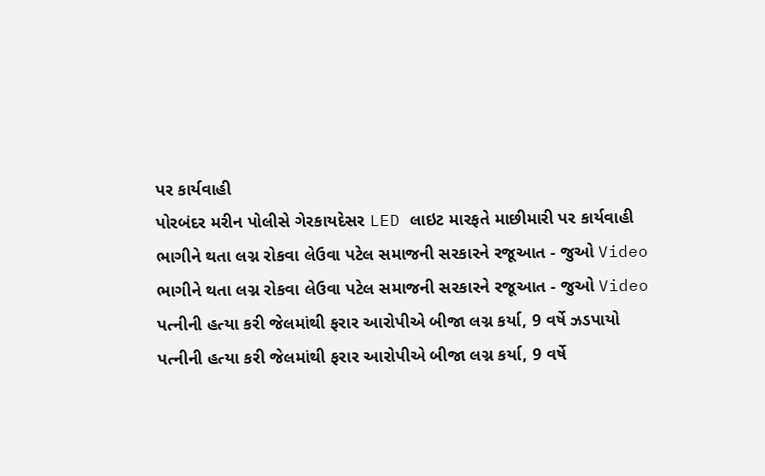પર કાર્યવાહી
પોરબંદર મરીન પોલીસે ગેરકાયદેસર LED લાઇટ મારફતે માછીમારી પર કાર્યવાહી
ભાગીને થતા લગ્ન રોકવા લેઉવા પટેલ સમાજની સરકારને રજૂઆત - જુઓ Video
ભાગીને થતા લગ્ન રોકવા લેઉવા પટેલ સમાજની સરકારને રજૂઆત - જુઓ Video
પત્નીની હત્યા કરી જેલમાંથી ફરાર આરોપીએ બીજા લગ્ન કર્યા, 9 વર્ષે ઝડપાયો
પત્નીની હત્યા કરી જેલમાંથી ફરાર આરોપીએ બીજા લગ્ન કર્યા, 9 વર્ષે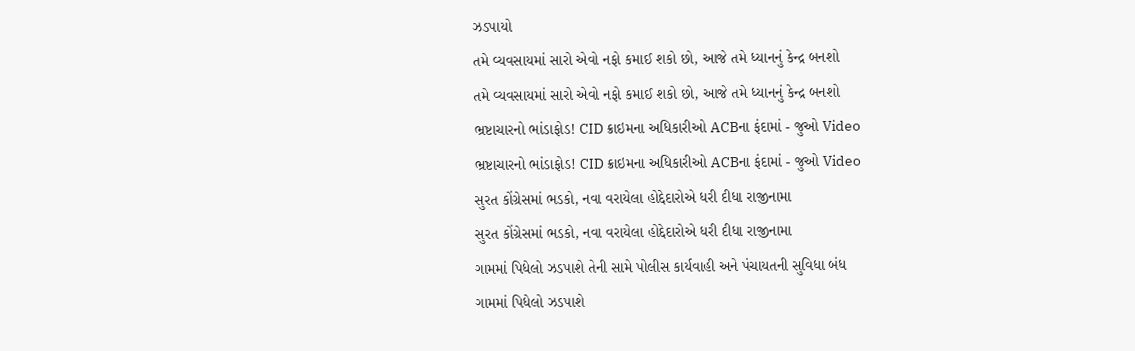ઝડપાયો
તમે વ્યવસાયમાં સારો એવો નફો કમાઈ શકો છો, આજે તમે ધ્યાનનું કેન્દ્ર બનશો
તમે વ્યવસાયમાં સારો એવો નફો કમાઈ શકો છો, આજે તમે ધ્યાનનું કેન્દ્ર બનશો
ભ્રષ્ટાચારનો ભાંડાફોડ! CID ક્રાઇમના અધિકારીઓ ACBના ફંદામાં - જુઓ Video
ભ્રષ્ટાચારનો ભાંડાફોડ! CID ક્રાઇમના અધિકારીઓ ACBના ફંદામાં - જુઓ Video
સુરત કોંગ્રેસમાં ભડકો, નવા વરાયેલા હોદ્દેદારોએ ધરી દીધા રાજીનામા
સુરત કોંગ્રેસમાં ભડકો, નવા વરાયેલા હોદ્દેદારોએ ધરી દીધા રાજીનામા
ગામમાં પિધેલો ઝડપાશે તેની સામે પોલીસ કાર્યવાહી અને પંચાયતની સુવિધા બંધ
ગામમાં પિધેલો ઝડપાશે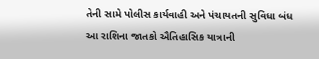તેની સામે પોલીસ કાર્યવાહી અને પંચાયતની સુવિધા બંધ
આ રાશિના જાતકો ઐતિહાસિક યાત્રાની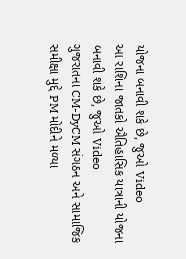યોજના બનાવી શકે છે, જુઓ Video
આ રાશિના જાતકો ઐતિહાસિક યાત્રાની યોજના બનાવી શકે છે, જુઓ Video
ગુજરાતના CM-DyCM સંગઠન અને સામાજિક સમીક્ષા મુદ્દે PM મોદીને મળ્યા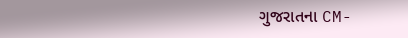ગુજરાતના CM-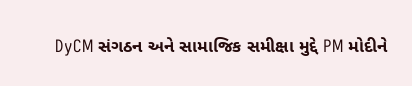DyCM સંગઠન અને સામાજિક સમીક્ષા મુદ્દે PM મોદીને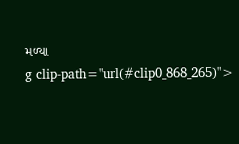મળ્યા
g clip-path="url(#clip0_868_265)">